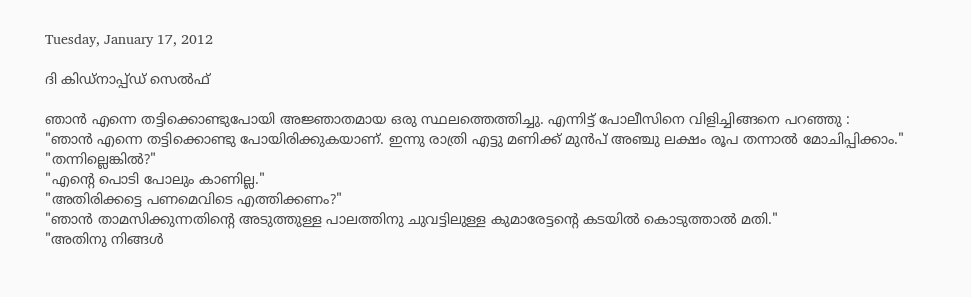Tuesday, January 17, 2012

ദി കിഡ്നാപ്പ്ഡ് സെല്‍ഫ്

ഞാന്‍ എന്നെ തട്ടിക്കൊണ്ടുപോയി അജ്ഞാതമായ ഒരു സ്ഥലത്തെത്തിച്ചു. എന്നിട്ട് പോലീസിനെ വിളിച്ചിങ്ങനെ പറഞ്ഞു :
"ഞാന്‍ എന്നെ തട്ടിക്കൊണ്ടു പോയിരിക്കുകയാണ്. ഇന്നു രാത്രി എട്ടു മണിക്ക് മുന്‍പ് അഞ്ചു ലക്ഷം രൂപ തന്നാല്‍ മോചിപ്പിക്കാം."
"തന്നില്ലെങ്കില്‍?"
"എന്റെ പൊടി പോലും കാണില്ല."
"അതിരിക്കട്ടെ പണമെവിടെ എത്തിക്കണം?"
"ഞാന്‍ താമസിക്കുന്നതിന്റെ അടുത്തുള്ള പാലത്തിനു ചുവട്ടിലുള്ള കുമാരേട്ടന്റെ കടയില്‍ കൊടുത്താല്‍ മതി."
"അതിനു നിങ്ങള്‍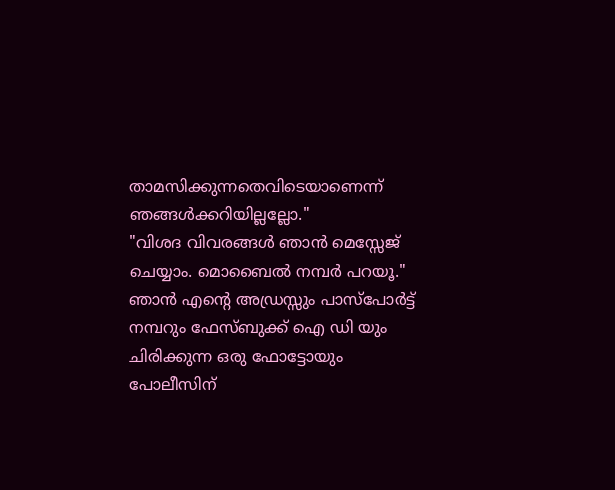താമസിക്കുന്നതെവിടെയാണെന്ന് ഞങ്ങള്‍ക്കറിയില്ലല്ലോ."
"വിശദ വിവരങ്ങള്‍ ഞാന്‍ മെസ്സേജ് ചെയ്യാം. മൊബൈല്‍ നമ്പര്‍ പറയൂ."
ഞാന്‍ എന്റെ അഡ്രസ്സും പാസ്പോര്‍ട്ട് നമ്പറും ഫേസ്ബുക്ക് ഐ ഡി യും ചിരിക്കുന്ന ഒരു ഫോട്ടോയും  പോലീസിന്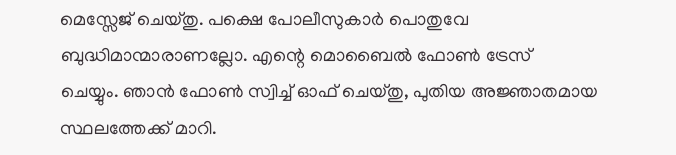മെസ്സേജ് ചെയ്തു. പക്ഷെ പോലീസുകാര്‍ പൊതുവേ ബുദ്ധിമാന്മാരാണല്ലോ. എന്റെ മൊബൈല്‍ ഫോണ്‍ ട്രേസ്
ചെയ്യും. ഞാന്‍ ഫോണ്‍ സ്വിച്ച് ഓഫ്‌ ചെയ്തു, പുതിയ അജ്ഞാതമായ സ്ഥലത്തേക്ക് മാറി.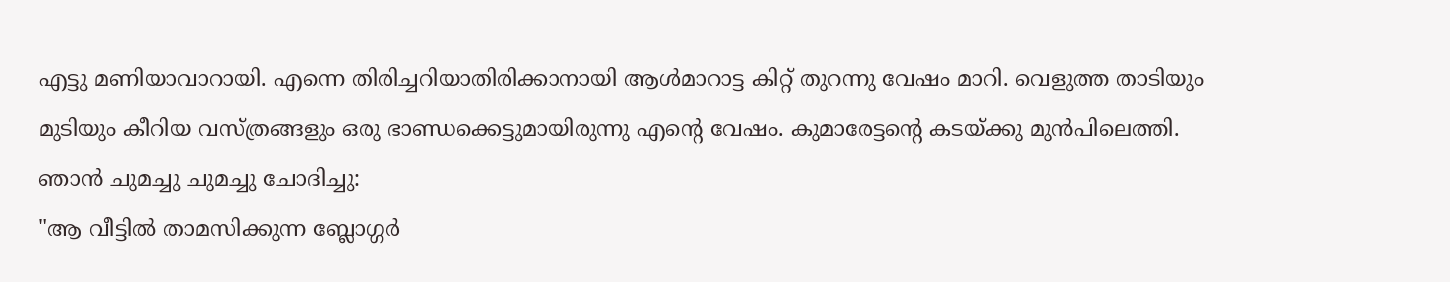എട്ടു മണിയാവാറായി. എന്നെ തിരിച്ചറിയാതിരിക്കാനായി ആള്‍മാറാട്ട കിറ്റ് തുറന്നു വേഷം മാറി. വെളുത്ത താടിയും മുടിയും കീറിയ വസ്ത്രങ്ങളും ഒരു ഭാണ്ഡക്കെട്ടുമായിരുന്നു എന്റെ വേഷം. കുമാരേട്ടന്റെ കടയ്ക്കു മുന്‍പിലെത്തി. ഞാന്‍ ചുമച്ചു ചുമച്ചു ചോദിച്ചു:
"ആ വീട്ടില്‍ താമസിക്കുന്ന ബ്ലോഗ്ഗര്‍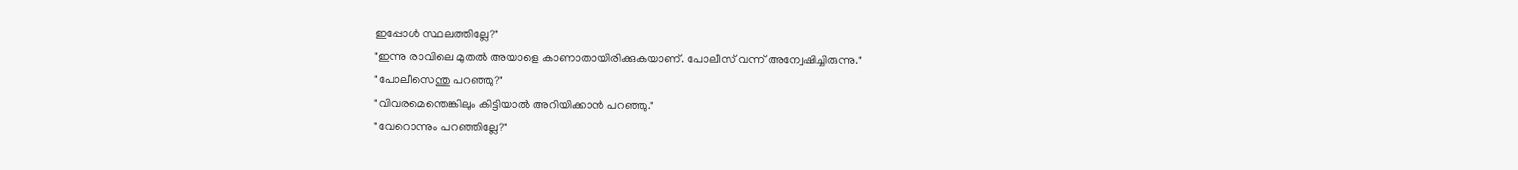ഇപ്പോള്‍ സ്ഥലത്തില്ലേ?"
"ഇന്നു രാവിലെ മുതല്‍ അയാളെ കാണാതായിരിക്കുകയാണ്. പോലീസ് വന്ന് അന്വേഷിച്ചിരുന്നു."
"പോലീസെന്തു പറഞ്ഞു?"
"വിവരമെന്തെങ്കിലും കിട്ടിയാല്‍ അറിയിക്കാന്‍ പറഞ്ഞു."
"വേറൊന്നും പറഞ്ഞില്ലേ?"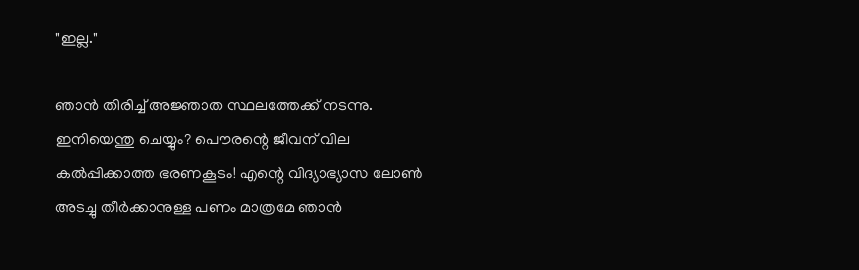"ഇല്ല."

ഞാന്‍ തിരിച്ച് അജ്ഞാത സ്ഥലത്തേക്ക് നടന്നു. ഇനിയെന്തു ചെയ്യും? പൌരന്റെ ജീവന് വില കല്‍പ്പിക്കാത്ത ഭരണകൂടം! എന്റെ വിദ്യാഭ്യാസ ലോണ്‍ അടച്ചു തീര്‍ക്കാനുള്ള പണം മാത്രമേ ഞാന്‍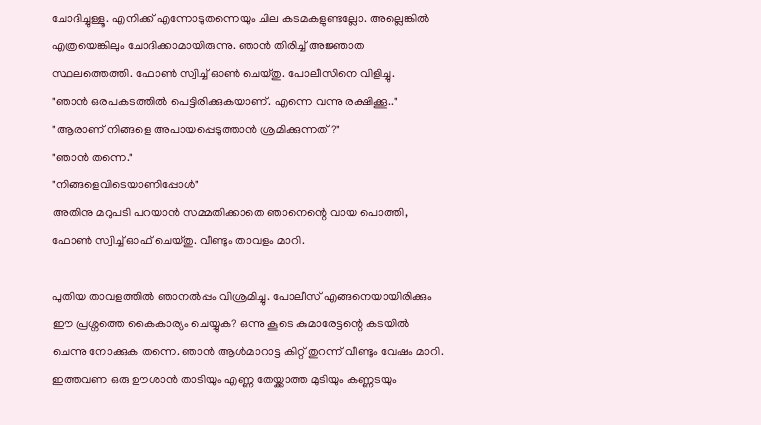ചോദിച്ചുള്ളൂ. എനിക്ക് എന്നോടുതന്നെയും ചില കടമകളുണ്ടല്ലോ. അല്ലെങ്കില്‍ എത്രയെങ്കിലും ചോദിക്കാമായിരുന്നു. ഞാന്‍ തിരിച്ച് അജ്ഞാത സ്ഥലത്തെത്തി. ഫോണ്‍ സ്വിച്ച് ഓണ്‍ ചെയ്തു. പോലീസിനെ വിളിച്ചു.
"ഞാന്‍ ഒരപകടത്തില്‍ പെട്ടിരിക്കുകയാണ്. എന്നെ വന്നു രക്ഷിക്കൂ.."
"ആരാണ് നിങ്ങളെ അപായപ്പെടുത്താന്‍ ശ്രമിക്കുന്നത്?"
"ഞാന്‍ തന്നെ."
"നിങ്ങളെവിടെയാണിപ്പോള്‍"
അതിനു മറുപടി പറയാന്‍ സമ്മതിക്കാതെ ഞാനെന്റെ വായ പൊത്തി, ഫോണ്‍ സ്വിച്ച് ഓഫ്‌ ചെയ്തു. വീണ്ടും താവളം മാറി.

പുതിയ താവളത്തില്‍ ഞാനല്‍പ്പം വിശ്രമിച്ചു. പോലീസ് എങ്ങനെയായിരിക്കും ഈ പ്രശ്നത്തെ കൈകാര്യം ചെയ്യുക? ഒന്നു കൂടെ കുമാരേട്ടന്റെ കടയില്‍ ചെന്നു നോക്കുക തന്നെ. ഞാന്‍ ആള്‍മാറാട്ട കിറ്റ് തുറന്ന് വീണ്ടും വേഷം മാറി. ഇത്തവണ ഒരു ഊശാന്‍ താടിയും എണ്ണ തേയ്ക്കാത്ത മുടിയും കണ്ണടയും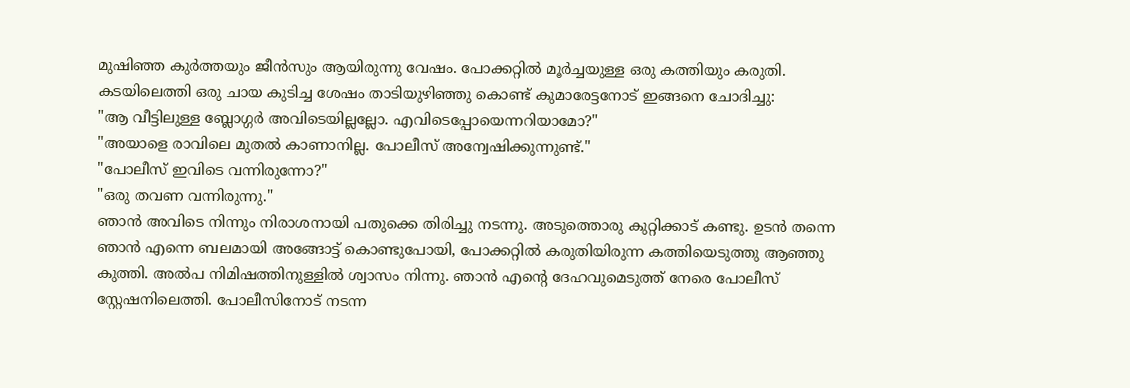മുഷിഞ്ഞ കുര്‍ത്തയും ജീന്‍സും ആയിരുന്നു വേഷം. പോക്കറ്റില്‍ മൂര്‍ച്ചയുള്ള ഒരു കത്തിയും കരുതി. കടയിലെത്തി ഒരു ചായ കുടിച്ച ശേഷം താടിയുഴിഞ്ഞു കൊണ്ട് കുമാരേട്ടനോട് ഇങ്ങനെ ചോദിച്ചു:
"ആ വീട്ടിലുള്ള ബ്ലോഗ്ഗര്‍ അവിടെയില്ലല്ലോ. എവിടെപ്പോയെന്നറിയാമോ?"
"അയാളെ രാവിലെ മുതല്‍ കാണാനില്ല. പോലീസ് അന്വേഷിക്കുന്നുണ്ട്."
"പോലീസ് ഇവിടെ വന്നിരുന്നോ?"
"ഒരു തവണ വന്നിരുന്നു."
ഞാന്‍ അവിടെ നിന്നും നിരാശനായി പതുക്കെ തിരിച്ചു നടന്നു. അടുത്തൊരു കുറ്റിക്കാട് കണ്ടു. ഉടന്‍ തന്നെ ഞാന്‍ എന്നെ ബലമായി അങ്ങോട്ട്‌ കൊണ്ടുപോയി, പോക്കറ്റില്‍ കരുതിയിരുന്ന കത്തിയെടുത്തു ആഞ്ഞു കുത്തി. അല്‍പ നിമിഷത്തിനുള്ളില്‍ ശ്വാസം നിന്നു. ഞാന്‍ എന്റെ ദേഹവുമെടുത്ത് നേരെ പോലീസ് സ്റ്റേഷനിലെത്തി. പോലീസിനോട് നടന്ന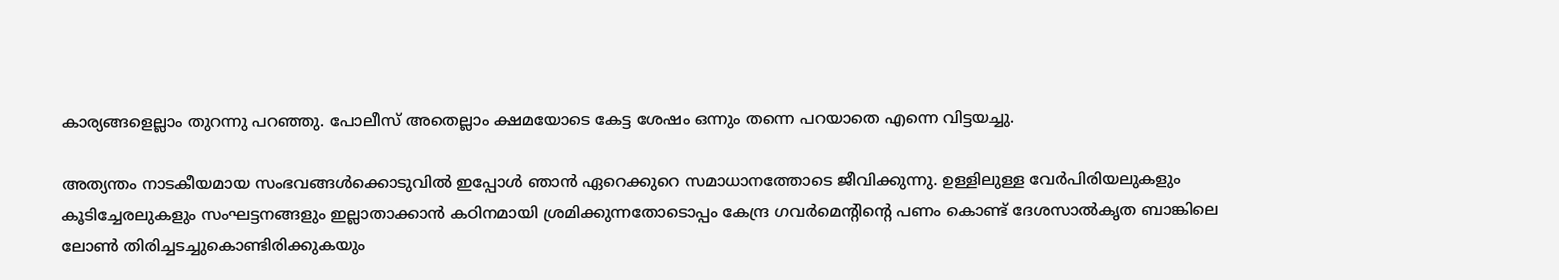കാര്യങ്ങളെല്ലാം തുറന്നു പറഞ്ഞു. പോലീസ് അതെല്ലാം ക്ഷമയോടെ കേട്ട ശേഷം ഒന്നും തന്നെ പറയാതെ എന്നെ വിട്ടയച്ചു.

അത്യന്തം നാടകീയമായ സംഭവങ്ങള്‍ക്കൊടുവില്‍ ഇപ്പോള്‍ ഞാന്‍ ഏറെക്കുറെ സമാധാനത്തോടെ ജീവിക്കുന്നു. ഉള്ളിലുള്ള വേര്‍പിരിയലുകളും കൂടിച്ചേരലുകളും സംഘട്ടനങ്ങളും ഇല്ലാതാക്കാന്‍ കഠിനമായി ശ്രമിക്കുന്നതോടൊപ്പം കേന്ദ്ര ഗവര്‍മെന്റിന്റെ പണം കൊണ്ട് ദേശസാല്‍കൃത ബാങ്കിലെ ലോണ്‍ തിരിച്ചടച്ചുകൊണ്ടിരിക്കുകയും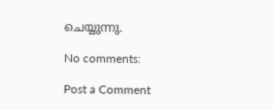ചെയ്യുന്നു.

No comments:

Post a Comment